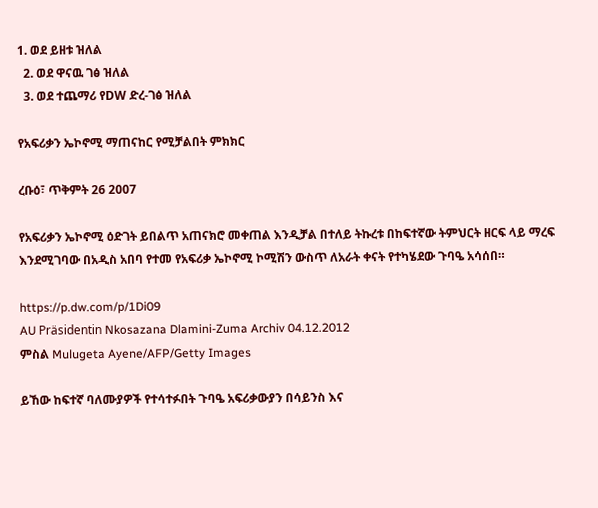1. ወደ ይዘቱ ዝለል
  2. ወደ ዋናዉ ገፅ ዝለል
  3. ወደ ተጨማሪ የDW ድረ-ገፅ ዝለል

የአፍሪቃን ኤኮኖሚ ማጠናከር የሚቻልበት ምክክር

ረቡዕ፣ ጥቅምት 26 2007

የአፍሪቃን ኤኮኖሚ ዕድገት ይበልጥ አጠናክሮ መቀጠል እንዲቻል በተለይ ትኩረቱ በከፍተኛው ትምህርት ዘርፍ ላይ ማረፍ እንደሚገባው በአዲስ አበባ የተመ የአፍሪቃ ኤኮኖሚ ኮሚሽን ውስጥ ለአራት ቀናት የተካሄደው ጉባዔ አሳሰበ።

https://p.dw.com/p/1Di09
AU Präsidentin Nkosazana Dlamini-Zuma Archiv 04.12.2012
ምስል Mulugeta Ayene/AFP/Getty Images

ይኸው ከፍተኛ ባለሙያዎች የተሳተፉበት ጉባዔ አፍሪቃውያን በሳይንስ እና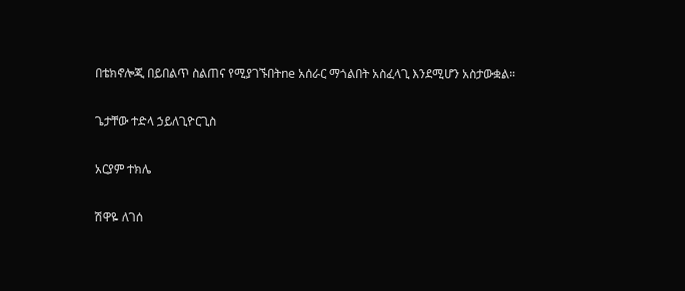በቴክኖሎጂ በይበልጥ ስልጠና የሚያገኙበትne አሰራር ማጎልበት አስፈላጊ እንደሚሆን አስታውቋል።

ጌታቸው ተድላ ኃይለጊዮርጊስ

አርያም ተክሌ

ሽዋዬ ለገሰ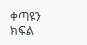ቀጣዩን ክፍል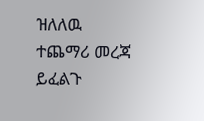ዝለለዉ ተጨማሪ መረጃ ይፈልጉ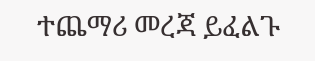ተጨማሪ መረጃ ይፈልጉ